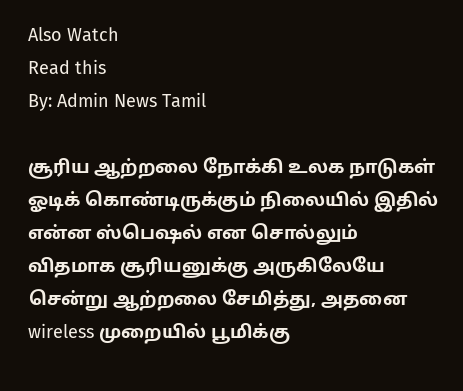Also Watch
Read this
By: Admin News Tamil

சூரிய ஆற்றலை நோக்கி உலக நாடுகள் ஓடிக் கொண்டிருக்கும் நிலையில் இதில் என்ன ஸ்பெஷல் என சொல்லும் விதமாக சூரியனுக்கு அருகிலேயே சென்று ஆற்றலை சேமித்து, அதனை wireless முறையில் பூமிக்கு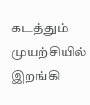கடத்தும் முயற்சியில் இறங்கி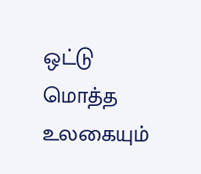ஒட்டு மொத்த உலகையும்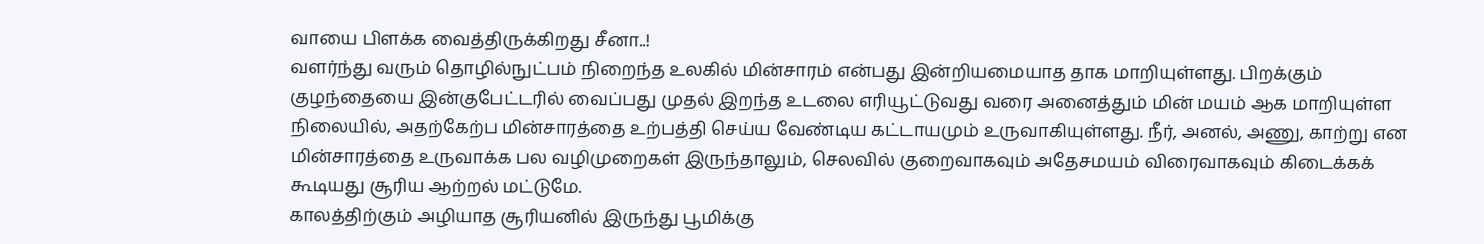வாயை பிளக்க வைத்திருக்கிறது சீனா..!
வளர்ந்து வரும் தொழில்நுட்பம் நிறைந்த உலகில் மின்சாரம் என்பது இன்றியமையாத தாக மாறியுள்ளது. பிறக்கும் குழந்தையை இன்குபேட்டரில் வைப்பது முதல் இறந்த உடலை எரியூட்டுவது வரை அனைத்தும் மின் மயம் ஆக மாறியுள்ள நிலையில், அதற்கேற்ப மின்சாரத்தை உற்பத்தி செய்ய வேண்டிய கட்டாயமும் உருவாகியுள்ளது. நீர், அனல், அணு, காற்று என மின்சாரத்தை உருவாக்க பல வழிமுறைகள் இருந்தாலும், செலவில் குறைவாகவும் அதேசமயம் விரைவாகவும் கிடைக்கக் கூடியது சூரிய ஆற்றல் மட்டுமே.
காலத்திற்கும் அழியாத சூரியனில் இருந்து பூமிக்கு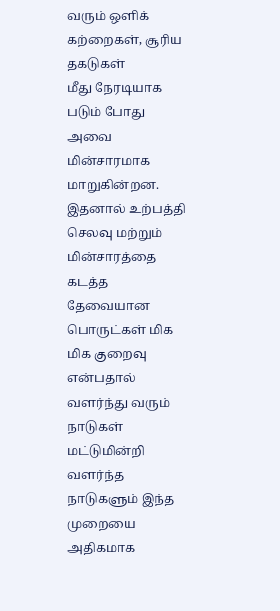வரும் ஒளிக் கற்றைகள், சூரிய தகடுகள்
மீது நேரடியாக படும் போது அவை மின்சாரமாக மாறுகின்றன. இதனால் உற்பத்தி செலவு மற்றும் மின்சாரத்தை கடத்த தேவையான பொருட்கள் மிக மிக குறைவு என்பதால் வளர்ந்து வரும் நாடுகள் மட்டுமின்றி வளர்ந்த நாடுகளும் இந்த முறையை அதிகமாக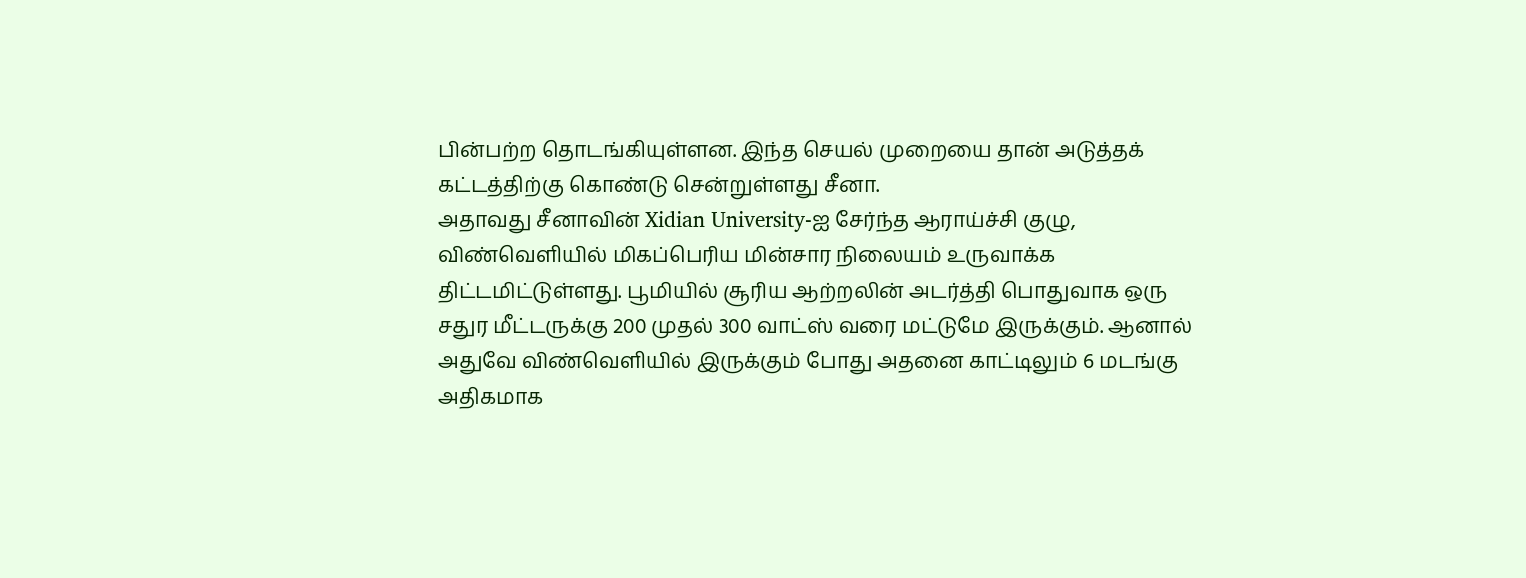பின்பற்ற தொடங்கியுள்ளன. இந்த செயல் முறையை தான் அடுத்தக் கட்டத்திற்கு கொண்டு சென்றுள்ளது சீனா.
அதாவது சீனாவின் Xidian University-ஐ சேர்ந்த ஆராய்ச்சி குழு, விண்வெளியில் மிகப்பெரிய மின்சார நிலையம் உருவாக்க திட்டமிட்டுள்ளது. பூமியில் சூரிய ஆற்றலின் அடர்த்தி பொதுவாக ஒரு சதுர மீட்டருக்கு 200 முதல் 300 வாட்ஸ் வரை மட்டுமே இருக்கும். ஆனால் அதுவே விண்வெளியில் இருக்கும் போது அதனை காட்டிலும் 6 மடங்கு அதிகமாக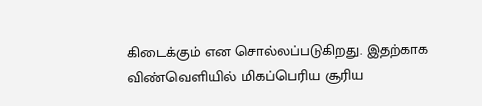கிடைக்கும் என சொல்லப்படுகிறது. இதற்காக விண்வெளியில் மிகப்பெரிய சூரிய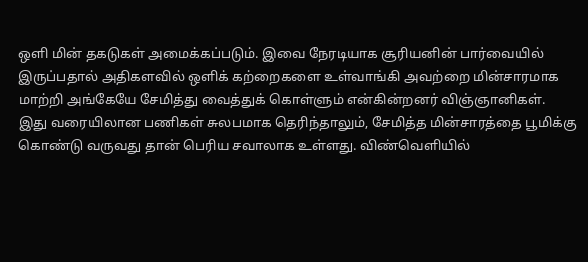ஒளி மின் தகடுகள் அமைக்கப்படும். இவை நேரடியாக சூரியனின் பார்வையில் இருப்பதால் அதிகளவில் ஒளிக் கற்றைகளை உள்வாங்கி அவற்றை மின்சாரமாக மாற்றி அங்கேயே சேமித்து வைத்துக் கொள்ளும் என்கின்றனர் விஞ்ஞானிகள்.
இது வரையிலான பணிகள் சுலபமாக தெரிந்தாலும், சேமித்த மின்சாரத்தை பூமிக்கு கொண்டு வருவது தான் பெரிய சவாலாக உள்ளது. விண்வெளியில்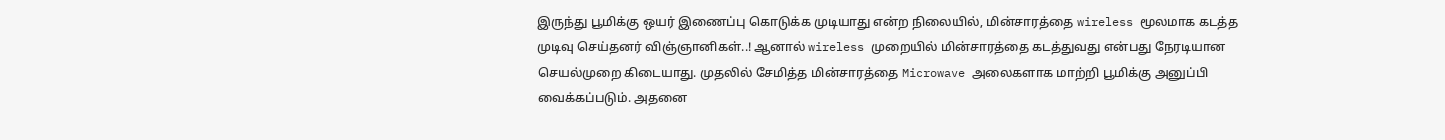இருந்து பூமிக்கு ஒயர் இணைப்பு கொடுக்க முடியாது என்ற நிலையில், மின்சாரத்தை wireless மூலமாக கடத்த முடிவு செய்தனர் விஞ்ஞானிகள்..! ஆனால் wireless முறையில் மின்சாரத்தை கடத்துவது என்பது நேரடியான செயல்முறை கிடையாது. முதலில் சேமித்த மின்சாரத்தை Microwave அலைகளாக மாற்றி பூமிக்கு அனுப்பி வைக்கப்படும். அதனை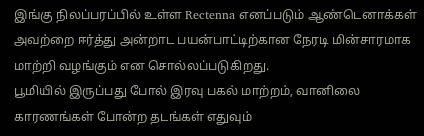இங்கு நிலப்பரப்பில் உள்ள Rectenna எனப்படும் ஆண்டெனாக்கள் அவற்றை ஈர்த்து அன்றாட பயன்பாட்டிற்கான நேரடி மின்சாரமாக மாற்றி வழங்கும் என சொல்லப்படுகிறது.
பூமியில் இருப்பது போல் இரவு பகல் மாற்றம், வானிலை காரணங்கள் போன்ற தடங்கள் எதுவும்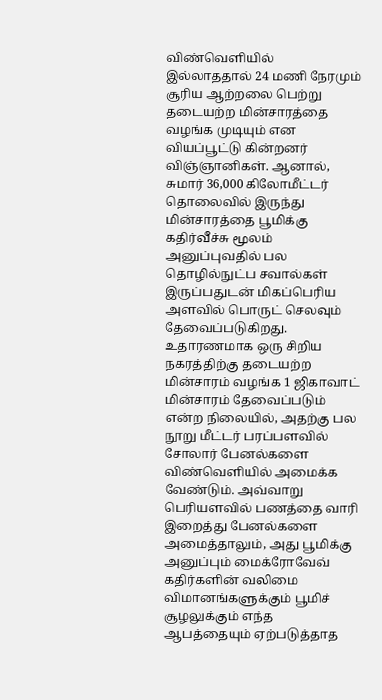விண்வெளியில் இல்லாததால் 24 மணி நேரமும் சூரிய ஆற்றலை பெற்று தடையற்ற மின்சாரத்தை வழங்க முடியும் என வியப்பூட்டு கின்றனர் விஞ்ஞானிகள். ஆனால், சுமார் 36,000 கிலோமீட்டர் தொலைவில் இருந்து மின்சாரத்தை பூமிக்கு கதிர்வீச்சு மூலம் அனுப்புவதில் பல தொழில்நுட்ப சவால்கள் இருப்பதுடன் மிகப்பெரிய அளவில் பொருட் செலவும் தேவைப்படுகிறது. உதாரணமாக ஒரு சிறிய நகரத்திற்கு தடையற்ற மின்சாரம் வழங்க 1 ஜிகாவாட் மின்சாரம் தேவைப்படும் என்ற நிலையில், அதற்கு பல நூறு மீட்டர் பரப்பளவில் சோலார் பேனல்களை விண்வெளியில் அமைக்க வேண்டும். அவ்வாறு பெரியளவில் பணத்தை வாரி இறைத்து பேனல்களை அமைத்தாலும், அது பூமிக்கு அனுப்பும் மைக்ரோவேவ் கதிர்களின் வலிமை விமானங்களுக்கும் பூமிச் சூழலுக்கும் எந்த ஆபத்தையும் ஏற்படுத்தாத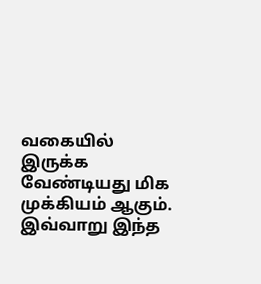வகையில் இருக்க வேண்டியது மிக முக்கியம் ஆகும்.
இவ்வாறு இந்த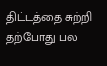திட்டத்தை சுற்றி தற்போது பல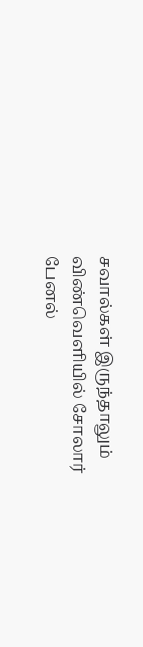சவால்கள் இருந்தாலும் விண்வெளியில் சோலார் பேனல்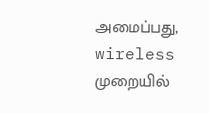அமைப்பது, wireless முறையில்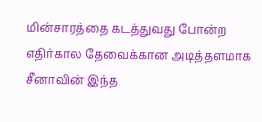மின்சாரத்தை கடத்துவது போன்ற எதிர்கால தேவைக்கான அடித்தளமாக சீனாவின் இந்த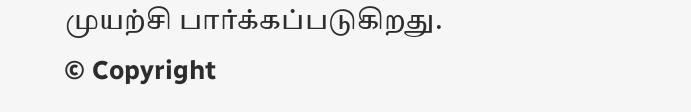முயற்சி பார்க்கப்படுகிறது.
© Copyright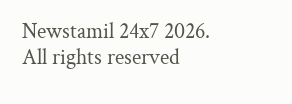Newstamil 24x7 2026. All rights reserved